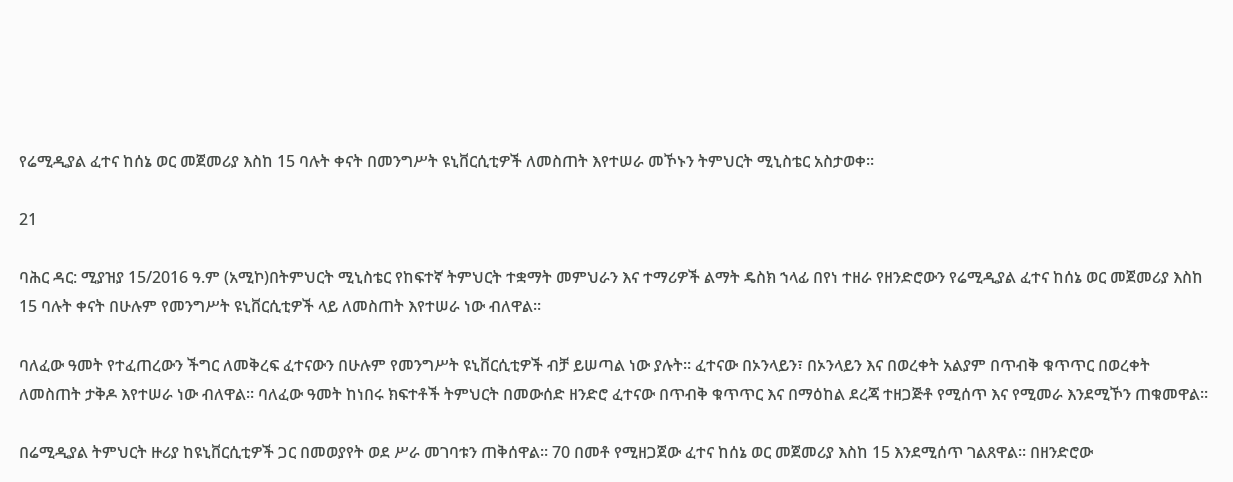የሬሚዲያል ፈተና ከሰኔ ወር መጀመሪያ እስከ 15 ባሉት ቀናት በመንግሥት ዩኒቨርሲቲዎች ለመስጠት እየተሠራ መኾኑን ትምህርት ሚኒስቴር አስታወቀ፡፡

21

ባሕር ዳር: ሚያዝያ 15/2016 ዓ.ም (አሚኮ)በትምህርት ሚኒስቴር የከፍተኛ ትምህርት ተቋማት መምህራን እና ተማሪዎች ልማት ዴስክ ኀላፊ በየነ ተዘራ የዘንድሮውን የሬሚዲያል ፈተና ከሰኔ ወር መጀመሪያ እስከ 15 ባሉት ቀናት በሁሉም የመንግሥት ዩኒቨርሲቲዎች ላይ ለመስጠት እየተሠራ ነው ብለዋል፡፡

ባለፈው ዓመት የተፈጠረውን ችግር ለመቅረፍ ፈተናውን በሁሉም የመንግሥት ዩኒቨርሲቲዎች ብቻ ይሠጣል ነው ያሉት። ፈተናው በኦንላይን፣ በኦንላይን እና በወረቀት አልያም በጥብቅ ቁጥጥር በወረቀት ለመስጠት ታቅዶ እየተሠራ ነው ብለዋል፡፡ ባለፈው ዓመት ከነበሩ ክፍተቶች ትምህርት በመውሰድ ዘንድሮ ፈተናው በጥብቅ ቁጥጥር እና በማዕከል ደረጃ ተዘጋጅቶ የሚሰጥ እና የሚመራ እንደሚኾን ጠቁመዋል፡፡

በሬሚዲያል ትምህርት ዙሪያ ከዩኒቨርሲቲዎች ጋር በመወያየት ወደ ሥራ መገባቱን ጠቅሰዋል፡፡ 70 በመቶ የሚዘጋጀው ፈተና ከሰኔ ወር መጀመሪያ እስከ 15 እንደሚሰጥ ገልጸዋል፡፡ በዘንድሮው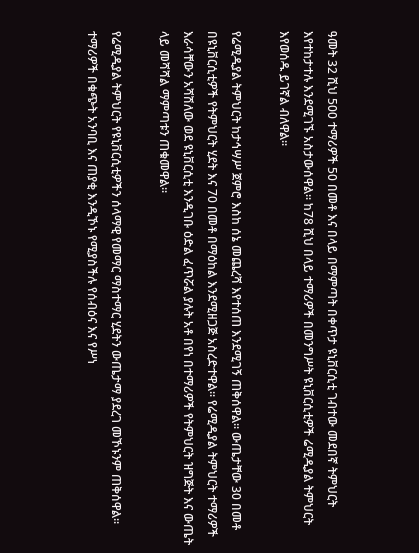ዓመት 32 ሺህ 500 ተማሪዎች 50 በመቶ እና በላይ በማምጣት በቀጥታ ዩኒቨርሲቲ ገብተው መደበኛ ትምህርት እየተከታተሉ እንደሚገኙ አስታውሰዋል፡፡ ከ78 ሺህ በላይ ተማሪዎች በመንግሥት ዩኒቨርሲቲዎች ሬሚዲያል ትምህርት እየወሰዱ ይገኛል ብለዋል፡፡

የሬሚዲያል ትምህርት ከታኅሣሥ ጀምሮ እስከ ሰኔ መጨረሻ እየተሰጠ እንደሚገኝ ጠቅሰዋል፡፡ ውጤታቸው 30 በመቶ በዩኒቨርሲቲዎች የትምህርት ሂደት እና 70 በመቶ በማዕከል እንደሚዘጋጅ አስረድተዋል፡፡ የሬሚዲያል ትምህርት ተማሪዎች እራሳቸውን አሻሽለው ወደ ዩኒቨርሲቲ እንዲገቡ ዕድል ፈጥሯል ያሉት አቶ በየነ በተማሪዎች የትምህርት ዝግጅት እና ውጤት ላይ መሻሻል ማምጣቱን ጠቁመዋል፡፡

የሬሚዲያል ትምህርት የዩኒቨርሲቲዎችን ሰላማዊ የመማር ማስተማር ሂደትን ውጤታማ ያደረገ መኾኑንም ጠቅሰዋል፡፡ ተማሪዎች በቁጭት አንባቢ እና ጠያቂ እንዲኾኑ የሚያስችሉ የሰብዕና እና የሥነ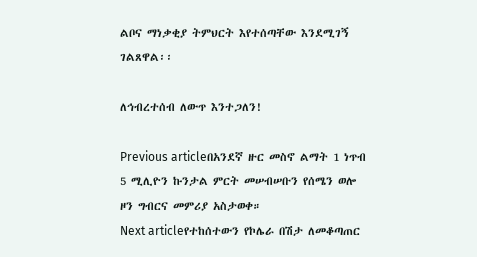ልቦና ማነቃቂያ ትምህርት እየተሰጣቸው እንደሚገኝ ገልጸዋል፡፡

ለኅብረተሰብ ለውጥ እንተጋለን!

Previous articleበአንደኛ ዙር መስኖ ልማት 1 ነጥብ 5 ሚሊዮን ኩንታል ምርት መሠብሠቡን የሰሜን ወሎ ዞን ግብርና መምሪያ አስታወቀ።
Next articleየተከሰተውን የኮሌራ በሽታ ለመቆጣጠር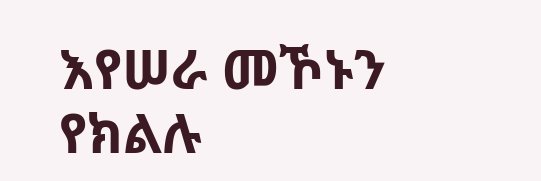እየሠራ መኾኑን የክልሉ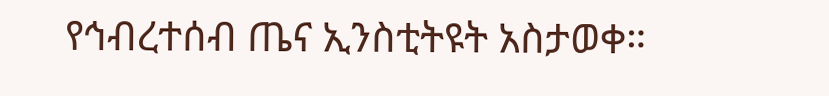የኅብረተሰብ ጤና ኢንስቲትዩት አስታወቀ።